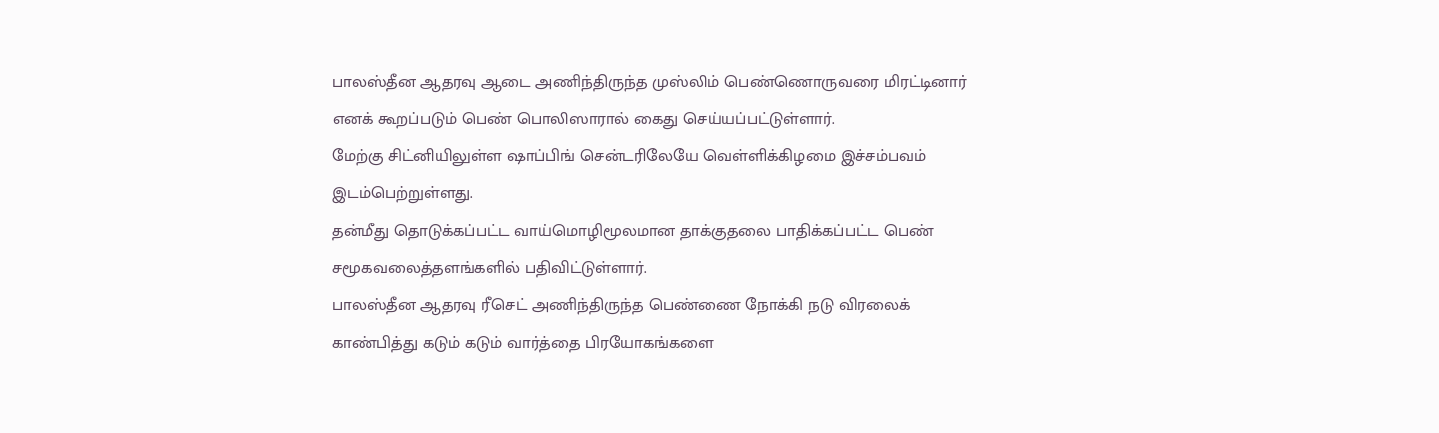பாலஸ்தீன ஆதரவு ஆடை அணிந்திருந்த முஸ்லிம் பெண்ணொருவரை மிரட்டினார் எனக் கூறப்படும் பெண் பொலிஸாரால் கைது செய்யப்பட்டுள்ளார்.
மேற்கு சிட்னியிலுள்ள ஷாப்பிங் சென்டரிலேயே வெள்ளிக்கிழமை இச்சம்பவம் இடம்பெற்றுள்ளது.
தன்மீது தொடுக்கப்பட்ட வாய்மொழிமூலமான தாக்குதலை பாதிக்கப்பட்ட பெண் சமூகவலைத்தளங்களில் பதிவிட்டுள்ளார்.
பாலஸ்தீன ஆதரவு ரீசெட் அணிந்திருந்த பெண்ணை நோக்கி நடு விரலைக் காண்பித்து கடும் கடும் வார்த்தை பிரயோகங்களை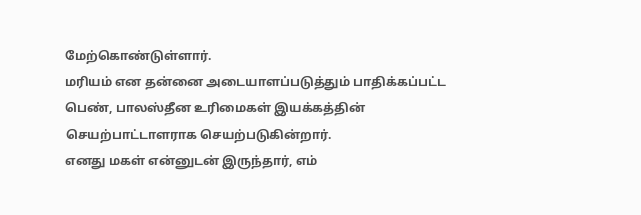மேற்கொண்டுள்ளார்.
மரியம் என தன்னை அடையாளப்படுத்தும் பாதிக்கப்பட்ட பெண், பாலஸ்தீன உரிமைகள் இயக்கத்தின் செயற்பாட்டாளராக செயற்படுகின்றார்.
எனது மகள் என்னுடன் இருந்தார், எம்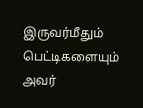இருவர்மீதும் பெட்டிகளையும் அவர்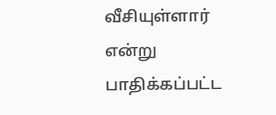வீசியுள்ளார் என்று பாதிக்கப்பட்ட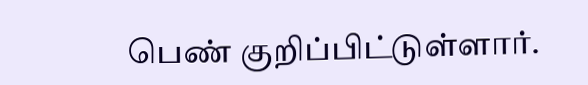பெண் குறிப்பிட்டுள்ளார்.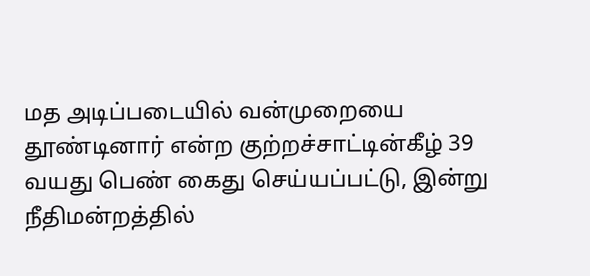மத அடிப்படையில் வன்முறையை தூண்டினார் என்ற குற்றச்சாட்டின்கீழ் 39 வயது பெண் கைது செய்யப்பட்டு, இன்று நீதிமன்றத்தில்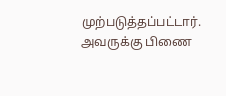முற்படுத்தப்பட்டார். அவருக்கு பிணை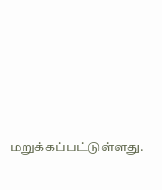மறுக்கப்பட்டுள்ளது.